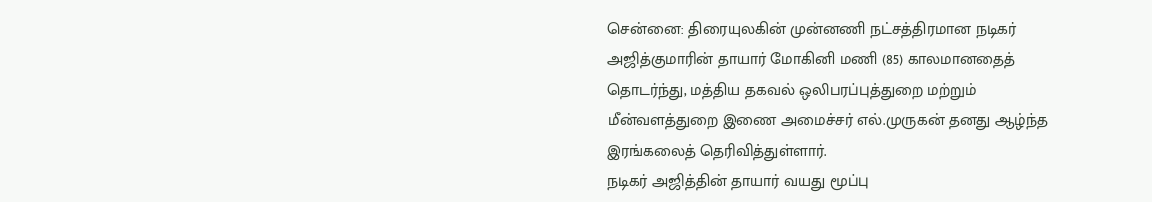சென்னை: திரையுலகின் முன்னணி நட்சத்திரமான நடிகர் அஜித்குமாரின் தாயார் மோகினி மணி (85) காலமானதைத் தொடர்ந்து, மத்திய தகவல் ஒலிபரப்புத்துறை மற்றும் மீன்வளத்துறை இணை அமைச்சர் எல்.முருகன் தனது ஆழ்ந்த இரங்கலைத் தெரிவித்துள்ளார்.
நடிகர் அஜித்தின் தாயார் வயது மூப்பு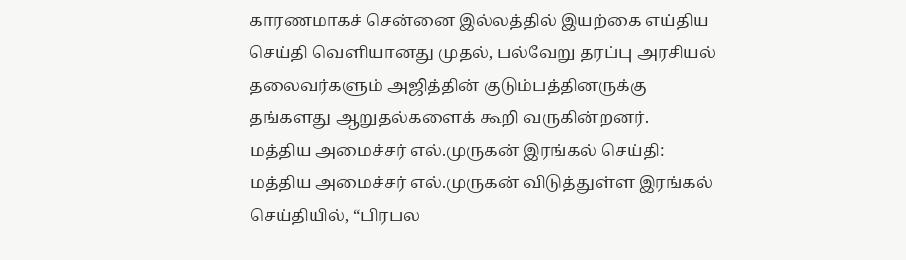காரணமாகச் சென்னை இல்லத்தில் இயற்கை எய்திய செய்தி வெளியானது முதல், பல்வேறு தரப்பு அரசியல் தலைவர்களும் அஜித்தின் குடும்பத்தினருக்கு தங்களது ஆறுதல்களைக் கூறி வருகின்றனர்.
மத்திய அமைச்சர் எல்.முருகன் இரங்கல் செய்தி: மத்திய அமைச்சர் எல்.முருகன் விடுத்துள்ள இரங்கல் செய்தியில், “பிரபல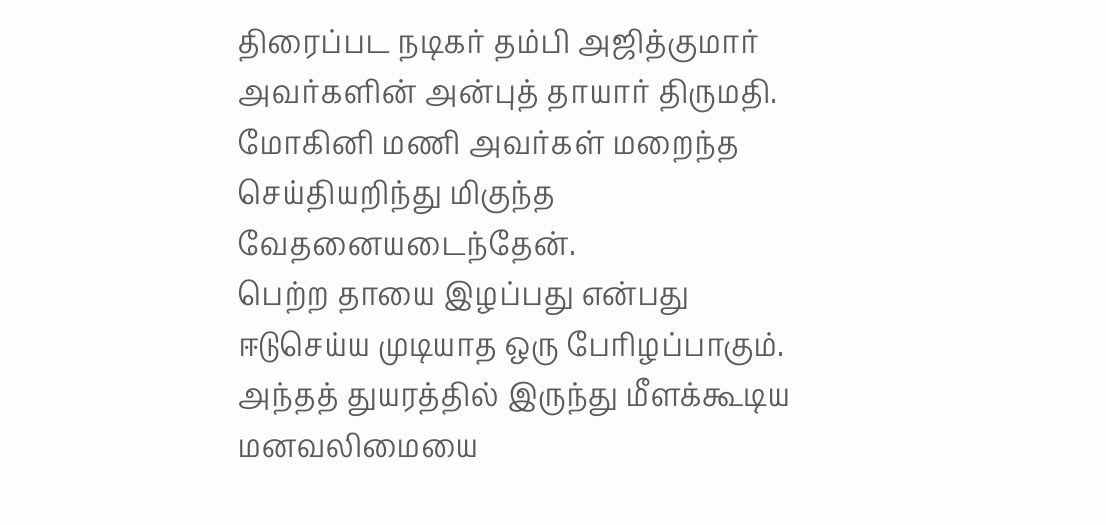திரைப்பட நடிகர் தம்பி அஜித்குமார் அவர்களின் அன்புத் தாயார் திருமதி. மோகினி மணி அவர்கள் மறைந்த செய்தியறிந்து மிகுந்த வேதனையடைந்தேன்.
பெற்ற தாயை இழப்பது என்பது ஈடுசெய்ய முடியாத ஒரு பேரிழப்பாகும். அந்தத் துயரத்தில் இருந்து மீளக்கூடிய மனவலிமையை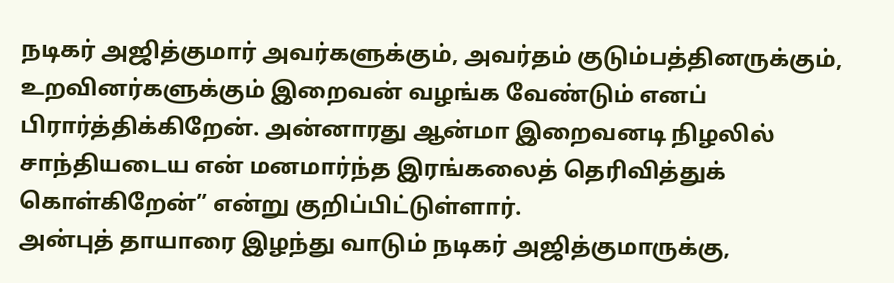நடிகர் அஜித்குமார் அவர்களுக்கும், அவர்தம் குடும்பத்தினருக்கும், உறவினர்களுக்கும் இறைவன் வழங்க வேண்டும் எனப் பிரார்த்திக்கிறேன். அன்னாரது ஆன்மா இறைவனடி நிழலில் சாந்தியடைய என் மனமார்ந்த இரங்கலைத் தெரிவித்துக் கொள்கிறேன்” என்று குறிப்பிட்டுள்ளார்.
அன்புத் தாயாரை இழந்து வாடும் நடிகர் அஜித்குமாருக்கு,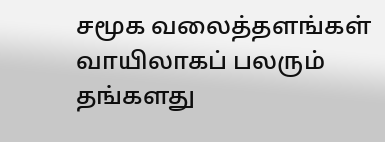சமூக வலைத்தளங்கள் வாயிலாகப் பலரும் தங்களது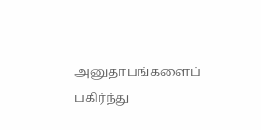அனுதாபங்களைப் பகிர்ந்து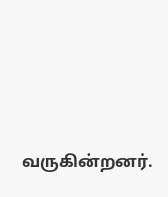வருகின்றனர்.